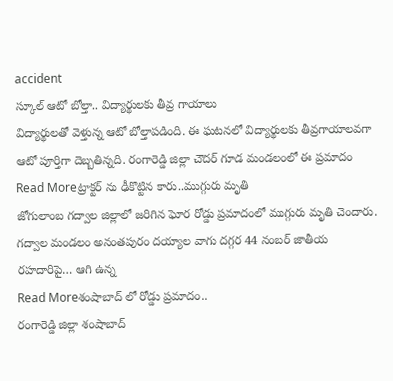accident
స్కూల్ ఆటో బోల్తా.. విద్యార్థులకు తీవ్ర గాయాలు
విద్యార్థులతో వెళ్తున్న ఆటో బోల్తాపడింది. ఈ ఘటనలో విద్యార్థులకు తీవ్రగాయాలవగా ఆటో పూర్తిగా దెబ్బతిన్నది. రంగారెడ్డి జిల్లా చౌదర్ గూడ మండలంలో ఈ ప్రమాదం
Read Moreట్రాక్టర్ ను ఢీకొట్టిన కారు..ముగ్గురు మృతి
జోగులాంబ గద్వాల జిల్లాలో జరిగిన ఘోర రోడ్డు ప్రమాదంలో ముగ్గురు మృతి చెందారు. గద్వాల మండలం అనంతపురం దయ్యాల వాగు దగ్గర 44 నంబర్ జాతీయ రహదారిపై… ఆగి ఉన్న
Read Moreశంషాబాద్ లో రోడ్డు ప్రమాదం..
రంగారెడ్డి జిల్లా శంషాబాద్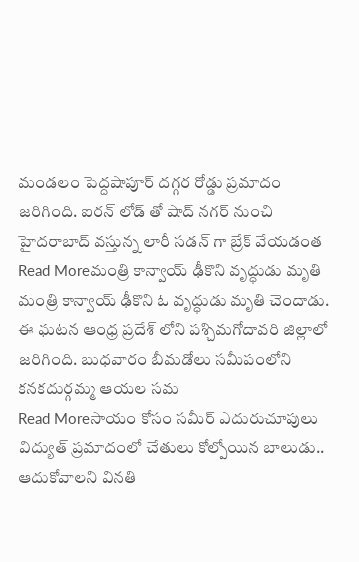మండలం పెద్దషాపూర్ దగ్గర రోడ్డు ప్రమాదం జరిగింది. ఐరన్ లోడ్ తో షాద్ నగర్ నుంచి హైదరాబాద్ వస్తున్న లారీ సడన్ గా బ్రేక్ వేయడంత
Read Moreమంత్రి కాన్వాయ్ ఢీకొని వృద్ధుడు మృతి
మంత్రి కాన్వాయ్ ఢీకొని ఓ వృద్ధుడు మృతి చెందాడు. ఈ ఘటన ఆంధ్ర ప్రదేశ్ లోని పశ్చిమగోదావరి జిల్లాలో జరిగింది. బుధవారం బీమడోలు సమీపంలోని కనకదుర్గమ్మ ఆయల సమ
Read Moreసాయం కోసం సమీర్ ఎదురుచూపులు
విద్యుత్ ప్రమాదంలో చేతులు కోల్పోయిన బాలుడు.. ఆదుకోవాలని వినతి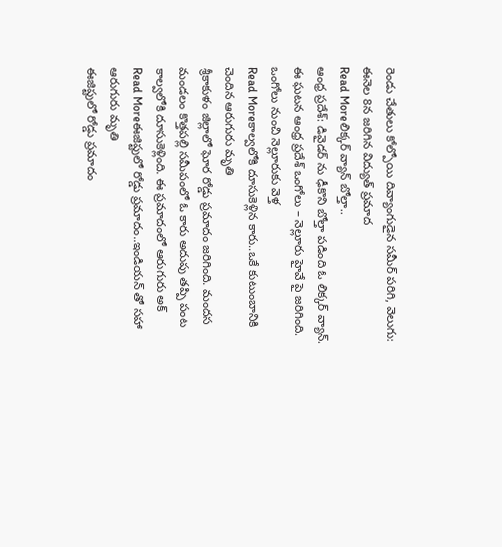రెండు చేతులు కోల్పోయి దివ్యాంగుడైన సమీర్ పరిగి, వెలుగు: ఈనెల 8న జరిగిన విద్యుత్ ప్రమాద
Read Moreలిక్కర్ వ్యాన్ బోల్తా..
ఆంధ్ర ప్రదేశ్: డివైడర్ ను ఢీకొని బోల్తా పడింది ఓ లిక్కర్ వ్యాన్. ఈ ఘటన ఆంధ్ర ప్రదేశ్ ఒంగోలు – నెల్లూరు హైవే పై జరిగింది. ఒంగోలు నుంచి నెల్లూరుకు వెళ్త
Read Moreకాల్వలోకి దూసుకెళ్లిన కారు..ఒకే కుటుంబానికి చెందిన ఆరుగురు మృతి
శ్రీకాకుళం జిల్లాలో ఘోర రోడ్డు ప్రమాదం జరిగింది. మందస మండలం కొత్తపల్లి సమీపంలో ఓ కారు అదుపు తప్పి పంట కాల్వలోకి దూసుకెళ్లింది. ఈ ప్రమాదంలో ఆరుగురు అక్
Read Moreఈజిప్టులో రోడ్డు ప్రమాదం..ఇండియన్ తో సహా ఆరుగురు మృతి
ఈజిప్టులో రోడ్డు ప్రమాదం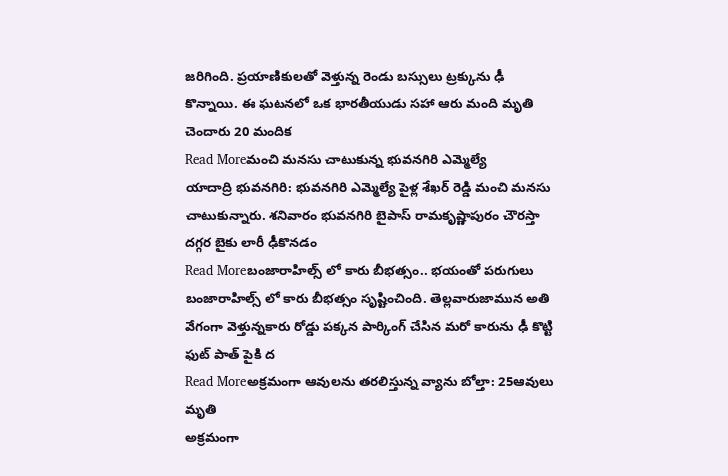జరిగింది. ప్రయాణికులతో వెళ్తున్న రెండు బస్సులు ట్రక్కును ఢీ కొన్నాయి. ఈ ఘటనలో ఒక భారతీయుడు సహా ఆరు మంది మృతి చెందారు 20 మందిక
Read Moreమంచి మనసు చాటుకున్న భువనగిరి ఎమ్మెల్యే
యాదాద్రి భువనగిరి: భువనగిరి ఎమ్మెల్యే పైళ్ల శేఖర్ రెడ్డి మంచి మనసు చాటుకున్నారు. శనివారం భువనగిరి బైపాస్ రామకృష్ణాపురం చౌరస్తా దగ్గర బైకు లారీ ఢీకొనడం
Read Moreబంజారాహిల్స్ లో కారు బీభత్సం.. భయంతో పరుగులు
బంజారాహిల్స్ లో కారు బీభత్సం సృష్టించింది. తెల్లవారుజామున అతి వేగంగా వెళ్తున్నకారు రోడ్డు పక్కన పార్కింగ్ చేసిన మరో కారును ఢీ కొట్టి ఫుట్ పాత్ పైకి ద
Read Moreఅక్రమంగా ఆవులను తరలిస్తున్న వ్యాను బోల్తా: 25ఆవులు మృతి
అక్రమంగా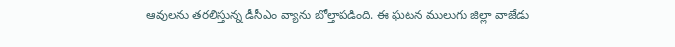ఆవులను తరలిస్తున్న డీసీఎం వ్యాను బోల్తాపడింది. ఈ ఘటన ములుగు జిల్లా వాజేడు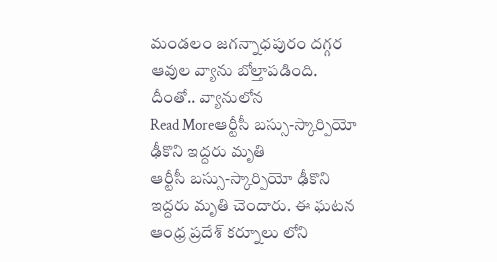మండలం జగన్నాధపురం దగ్గర ఆవుల వ్యాను బోల్తాపడింది. దీంతో.. వ్యానులోన
Read Moreఆర్టీసీ బస్సు-స్కార్పియో ఢీకొని ఇద్దరు మృతి
ఆర్టీసీ బస్సు-స్కార్పియో ఢీకొని ఇద్దరు మృతి చెందారు. ఈ ఘటన ఆంధ్ర ప్రదేశ్ కర్నూలు లోని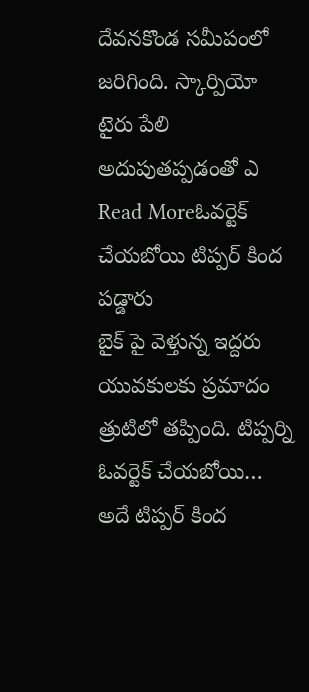దేవనకొండ సమీపంలో జరిగింది. స్కార్పియో టైరు పేలి అదుపుతప్పడంతో ఎ
Read Moreఓవర్టెక్ చేయబోయి టిప్పర్ కింద పడ్డారు
బైక్ పై వెళ్తున్న ఇద్దరు యువకులకు ప్రమాదం త్రుటిలో తప్పింది. టిప్పర్ని ఓవర్టెక్ చేయబోయి… అదే టిప్పర్ కింద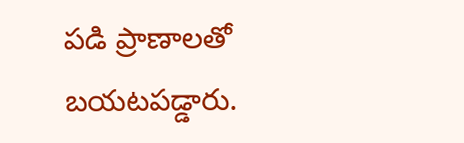పడి ప్రాణాలతో బయటపడ్డారు.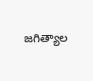జగిత్యాల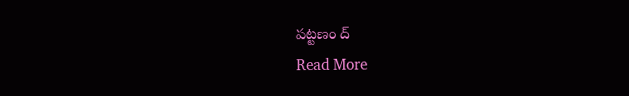పట్టణం ద్
Read More